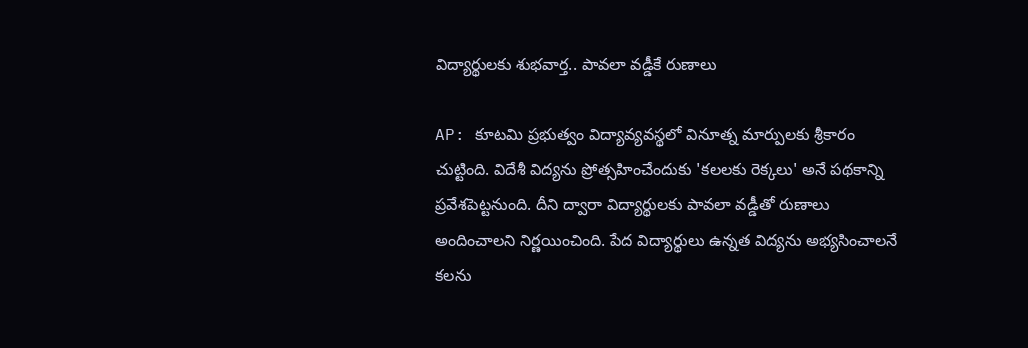విద్యార్థులకు శుభవార్త.. పావలా వడ్డీకే రుణాలు

AP: కూటమి ప్రభుత్వం విద్యావ్యవస్థలో వినూత్న మార్పులకు శ్రీకారం చుట్టింది. విదేశీ విద్యను ప్రోత్సహించేందుకు 'కలలకు రెక్కలు' అనే పథకాన్ని ప్రవేశపెట్టనుంది. దీని ద్వారా విద్యార్థులకు పావలా వడ్డీతో రుణాలు అందించాలని నిర్ణయించింది. పేద విద్యార్థులు ఉన్నత విద్యను అభ్యసించాలనే కలను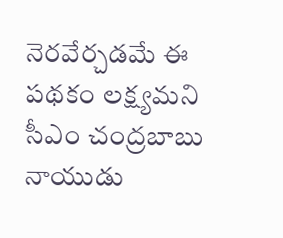నెరవేర్చడమే ఈ పథకం లక్ష్యమని సీఎం చంద్రబాబు నాయుడు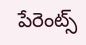పేరెంట్స్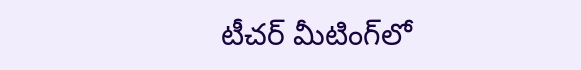టీచర్ మీటింగ్‌లో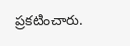ప్రకటించారు.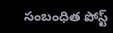సంబంధిత పోస్ట్